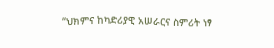“ህክምና ከካድሪያዊ አሠራርና ስምሪት ነፃ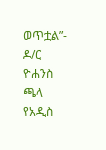ወጥቷል”- ዶ/ር ዮሐንስ ጫላ የአዲስ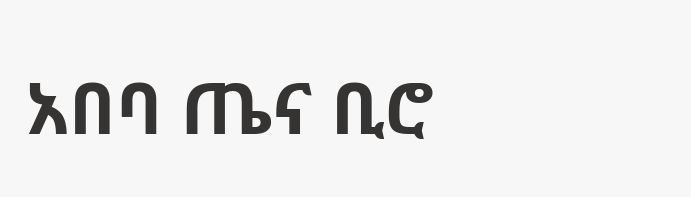አበባ ጤና ቢሮ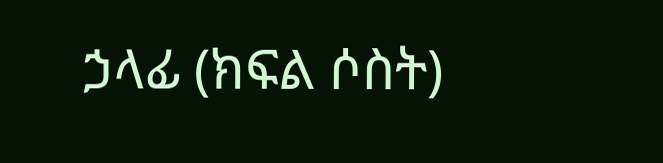ኃላፊ (ክፍል ሶስት)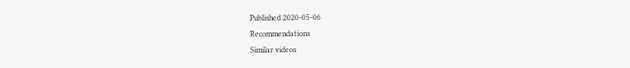Published 2020-05-06
Recommendations
Similar videos